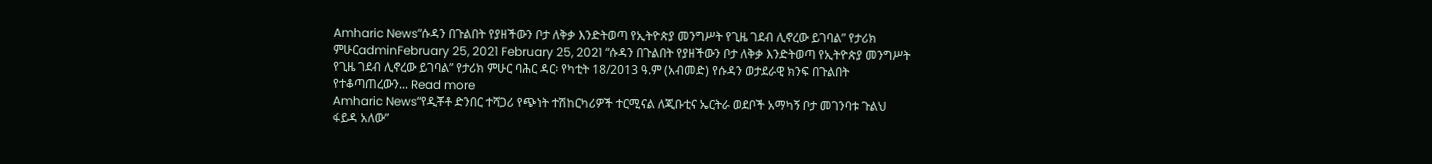Amharic News“ሱዳን በጉልበት የያዘችውን ቦታ ለቅቃ እንድትወጣ የኢትዮጵያ መንግሥት የጊዜ ገደብ ሊኖረው ይገባል” የታሪክ ምሁርadminFebruary 25, 2021 February 25, 2021 “ሱዳን በጉልበት የያዘችውን ቦታ ለቅቃ እንድትወጣ የኢትዮጵያ መንግሥት የጊዜ ገደብ ሊኖረው ይገባል” የታሪክ ምሁር ባሕር ዳር፡ የካቲት 18/2013 ዓ.ም (አብመድ) የሱዳን ወታደራዊ ክንፍ በጉልበት የተቆጣጠረውን... Read more
Amharic News“የዲቾቶ ድንበር ተሻጋሪ የጭነት ተሽከርካሪዎች ተርሚናል ለጂቡቲና ኤርትራ ወደቦች አማካኝ ቦታ መገንባቱ ጉልህ ፋይዳ አለው”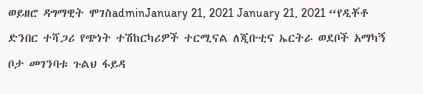ወይዘሮ ዳግማዊት ሞገስadminJanuary 21, 2021 January 21, 2021 “የዲቾቶ ድንበር ተሻጋሪ የጭነት ተሽከርካሪዎች ተርሚናል ለጂቡቲና ኤርትራ ወደቦች አማካኝ ቦታ መገንባቱ ጉልህ ፋይዳ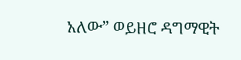አለው” ወይዘሮ ዳግማዊት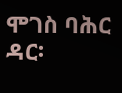ሞገስ ባሕር ዳር፡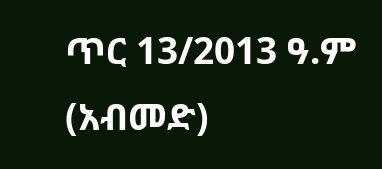ጥር 13/2013 ዓ.ም (አብመድ)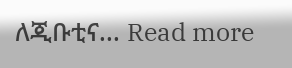ለጂቡቲና... Read more